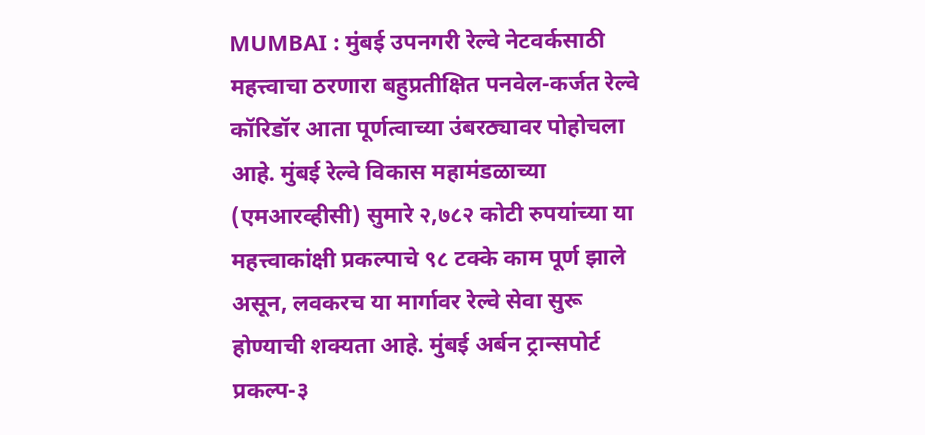MUMBAI : मुंबई उपनगरी रेल्वे नेटवर्कसाठी महत्त्वाचा ठरणारा बहुप्रतीक्षित पनवेल-कर्जत रेल्वे कॉरिडॉर आता पूर्णत्वाच्या उंबरठ्यावर पोहोचला आहे. मुंबई रेल्वे विकास महामंडळाच्या (एमआरव्हीसी) सुमारे २,७८२ कोटी रुपयांच्या या महत्त्वाकांक्षी प्रकल्पाचे ९८ टक्के काम पूर्ण झाले असून, लवकरच या मार्गावर रेल्वे सेवा सुरू होण्याची शक्यता आहे. मुंबई अर्बन ट्रान्सपोर्ट प्रकल्प-३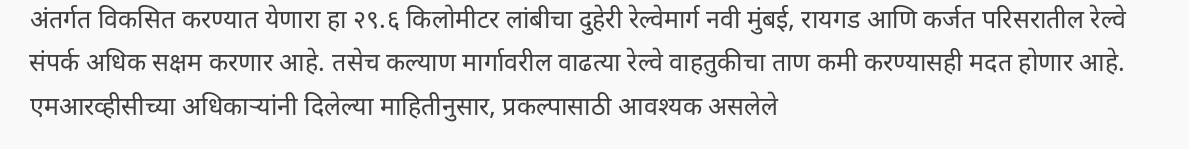अंतर्गत विकसित करण्यात येणारा हा २९.६ किलोमीटर लांबीचा दुहेरी रेल्वेमार्ग नवी मुंबई, रायगड आणि कर्जत परिसरातील रेल्वे संपर्क अधिक सक्षम करणार आहे. तसेच कल्याण मार्गावरील वाढत्या रेल्वे वाहतुकीचा ताण कमी करण्यासही मदत होणार आहे.
एमआरव्हीसीच्या अधिकाऱ्यांनी दिलेल्या माहितीनुसार, प्रकल्पासाठी आवश्यक असलेले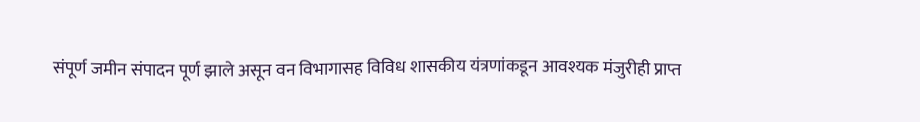संपूर्ण जमीन संपादन पूर्ण झाले असून वन विभागासह विविध शासकीय यंत्रणांकडून आवश्यक मंजुरीही प्राप्त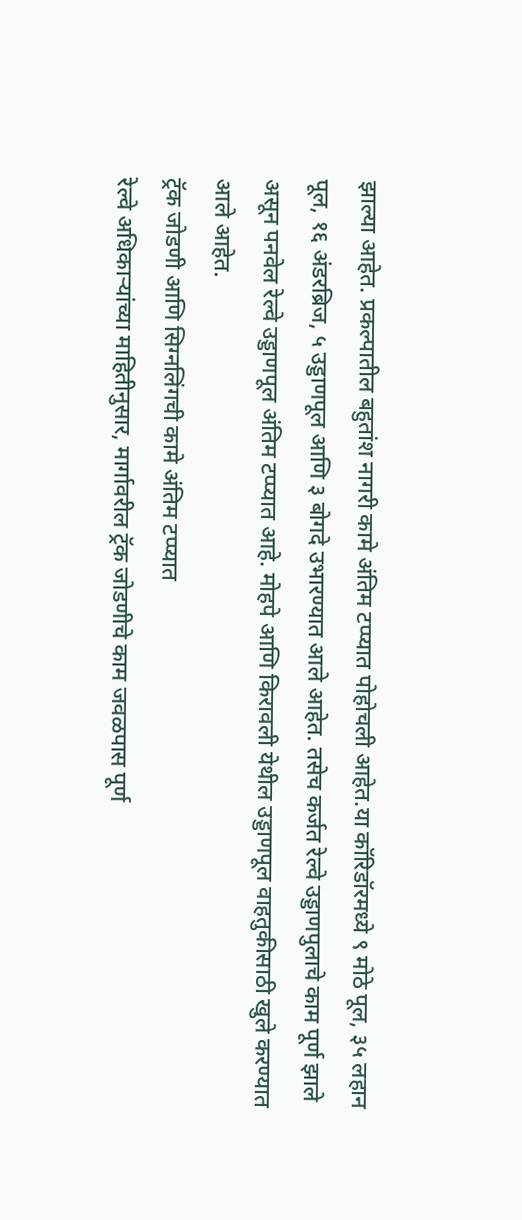झाल्या आहेत. प्रकल्पातील बहुतांश नागरी कामे अंतिम टप्प्यात पोहोचली आहेत.या कॉरिडॉरमध्ये ९ मोठे पूल, ३५ लहान पूल, १६ अंडरब्रिज, ५ उड्डाणपूल आणि ३ बोगदे उभारण्यात आले आहेत. तसेच कर्जत रेल्वे उड्डाणपुलाचे काम पूर्ण झाले असून पनवेल रेल्वे उड्डाणपूल अंतिम टप्प्यात आहे. मोहपे आणि किरावली येथील उड्डाणपूल वाहतुकीसाठी खुले करण्यात आले आहेत.
ट्रॅक जोडणी आणि सिग्नलिंगची कामे अंतिम टप्प्यात
रेल्वे अधिकाऱ्यांच्या माहितीनुसार, मार्गावरील ट्रॅक जोडणीचे काम जवळपास पूर्ण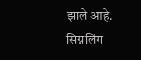झाले आहे. सिग्नलिंग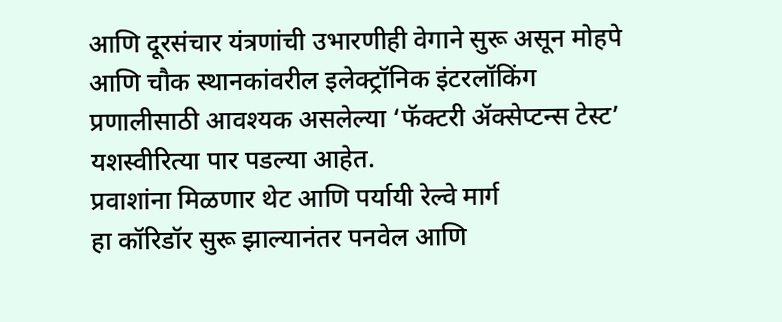आणि दूरसंचार यंत्रणांची उभारणीही वेगाने सुरू असून मोहपे आणि चौक स्थानकांवरील इलेक्ट्रॉनिक इंटरलॉकिंग प्रणालीसाठी आवश्यक असलेल्या ‘फॅक्टरी ॲक्सेप्टन्स टेस्ट’ यशस्वीरित्या पार पडल्या आहेत.
प्रवाशांना मिळणार थेट आणि पर्यायी रेल्वे मार्ग
हा कॉरिडॉर सुरू झाल्यानंतर पनवेल आणि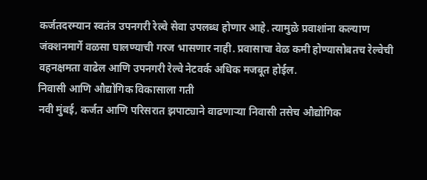कर्जतदरम्यान स्वतंत्र उपनगरी रेल्वे सेवा उपलब्ध होणार आहे. त्यामुळे प्रवाशांना कल्याण जंक्शनमार्गे वळसा घालण्याची गरज भासणार नाही. प्रवासाचा वेळ कमी होण्यासोबतच रेल्वेची वहनक्षमता वाढेल आणि उपनगरी रेल्वे नेटवर्क अधिक मजबूत होईल.
निवासी आणि औद्योगिक विकासाला गती
नवी मुंबई, कर्जत आणि परिसरात झपाट्याने वाढणाऱ्या निवासी तसेच औद्योगिक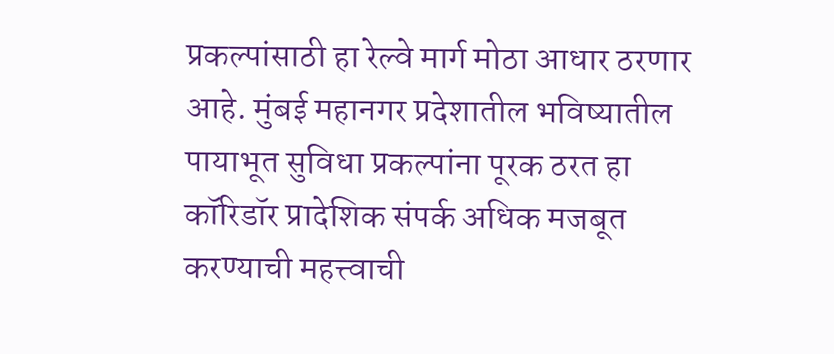प्रकल्पांसाठी हा रेल्वे मार्ग मोठा आधार ठरणार आहे. मुंबई महानगर प्रदेशातील भविष्यातील पायाभूत सुविधा प्रकल्पांना पूरक ठरत हा कॉरिडॉर प्रादेशिक संपर्क अधिक मजबूत करण्याची महत्त्वाची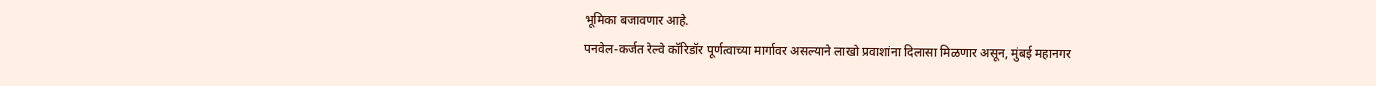भूमिका बजावणार आहे.
पनवेल-कर्जत रेल्वे कॉरिडॉर पूर्णत्वाच्या मार्गावर असल्याने लाखो प्रवाशांना दिलासा मिळणार असून, मुंबई महानगर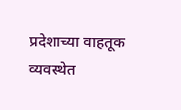प्रदेशाच्या वाहतूक व्यवस्थेत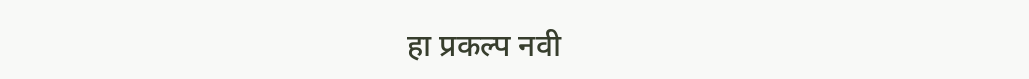हा प्रकल्प नवी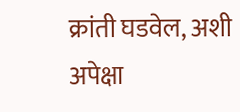क्रांती घडवेल, अशी अपेक्षा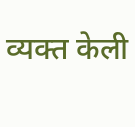व्यक्त केली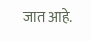जात आहे.